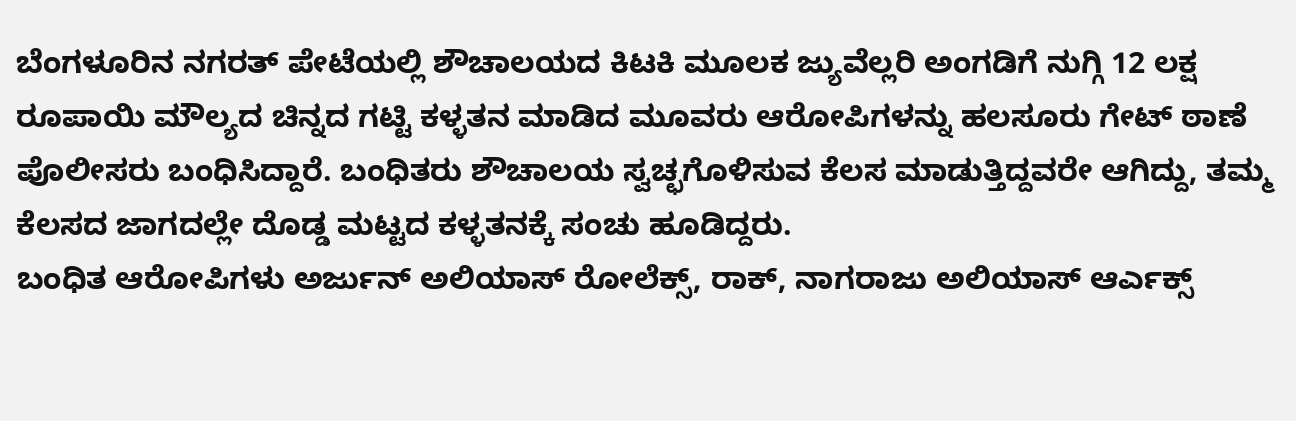ಬೆಂಗಳೂರಿನ ನಗರತ್ ಪೇಟೆಯಲ್ಲಿ ಶೌಚಾಲಯದ ಕಿಟಕಿ ಮೂಲಕ ಜ್ಯುವೆಲ್ಲರಿ ಅಂಗಡಿಗೆ ನುಗ್ಗಿ 12 ಲಕ್ಷ ರೂಪಾಯಿ ಮೌಲ್ಯದ ಚಿನ್ನದ ಗಟ್ಟಿ ಕಳ್ಳತನ ಮಾಡಿದ ಮೂವರು ಆರೋಪಿಗಳನ್ನು ಹಲಸೂರು ಗೇಟ್ ಠಾಣೆ ಪೊಲೀಸರು ಬಂಧಿಸಿದ್ದಾರೆ. ಬಂಧಿತರು ಶೌಚಾಲಯ ಸ್ವಚ್ಛಗೊಳಿಸುವ ಕೆಲಸ ಮಾಡುತ್ತಿದ್ದವರೇ ಆಗಿದ್ದು, ತಮ್ಮ ಕೆಲಸದ ಜಾಗದಲ್ಲೇ ದೊಡ್ಡ ಮಟ್ಟದ ಕಳ್ಳತನಕ್ಕೆ ಸಂಚು ಹೂಡಿದ್ದರು.
ಬಂಧಿತ ಆರೋಪಿಗಳು ಅರ್ಜುನ್ ಅಲಿಯಾಸ್ ರೋಲೆಕ್ಸ್, ರಾಕ್, ನಾಗರಾಜು ಅಲಿಯಾಸ್ ಆರ್ಎಕ್ಸ್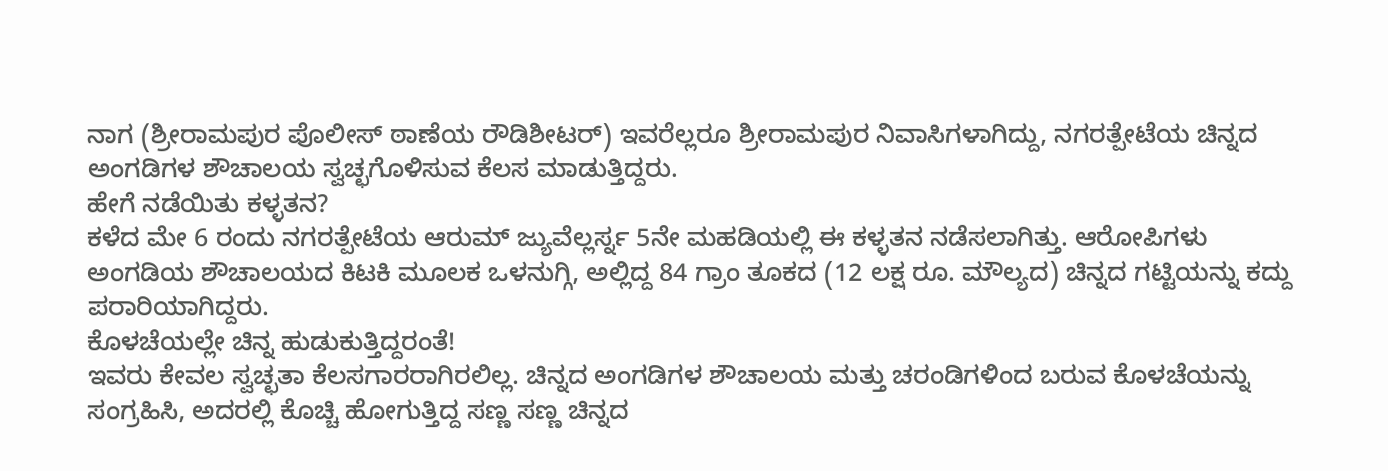ನಾಗ (ಶ್ರೀರಾಮಪುರ ಪೊಲೀಸ್ ಠಾಣೆಯ ರೌಡಿಶೀಟರ್) ಇವರೆಲ್ಲರೂ ಶ್ರೀರಾಮಪುರ ನಿವಾಸಿಗಳಾಗಿದ್ದು, ನಗರತ್ಪೇಟೆಯ ಚಿನ್ನದ ಅಂಗಡಿಗಳ ಶೌಚಾಲಯ ಸ್ವಚ್ಛಗೊಳಿಸುವ ಕೆಲಸ ಮಾಡುತ್ತಿದ್ದರು.
ಹೇಗೆ ನಡೆಯಿತು ಕಳ್ಳತನ?
ಕಳೆದ ಮೇ 6 ರಂದು ನಗರತ್ಪೇಟೆಯ ಆರುಮ್ ಜ್ಯುವೆಲ್ಲರ್ಸ್ನ 5ನೇ ಮಹಡಿಯಲ್ಲಿ ಈ ಕಳ್ಳತನ ನಡೆಸಲಾಗಿತ್ತು. ಆರೋಪಿಗಳು ಅಂಗಡಿಯ ಶೌಚಾಲಯದ ಕಿಟಕಿ ಮೂಲಕ ಒಳನುಗ್ಗಿ, ಅಲ್ಲಿದ್ದ 84 ಗ್ರಾಂ ತೂಕದ (12 ಲಕ್ಷ ರೂ. ಮೌಲ್ಯದ) ಚಿನ್ನದ ಗಟ್ಟಿಯನ್ನು ಕದ್ದು ಪರಾರಿಯಾಗಿದ್ದರು.
ಕೊಳಚೆಯಲ್ಲೇ ಚಿನ್ನ ಹುಡುಕುತ್ತಿದ್ದರಂತೆ!
ಇವರು ಕೇವಲ ಸ್ವಚ್ಛತಾ ಕೆಲಸಗಾರರಾಗಿರಲಿಲ್ಲ. ಚಿನ್ನದ ಅಂಗಡಿಗಳ ಶೌಚಾಲಯ ಮತ್ತು ಚರಂಡಿಗಳಿಂದ ಬರುವ ಕೊಳಚೆಯನ್ನು ಸಂಗ್ರಹಿಸಿ, ಅದರಲ್ಲಿ ಕೊಚ್ಚಿ ಹೋಗುತ್ತಿದ್ದ ಸಣ್ಣ ಸಣ್ಣ ಚಿನ್ನದ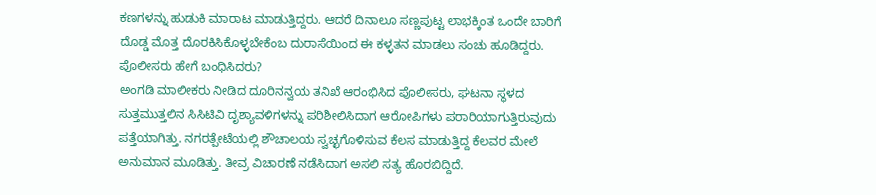ಕಣಗಳನ್ನು ಹುಡುಕಿ ಮಾರಾಟ ಮಾಡುತ್ತಿದ್ದರು. ಆದರೆ ದಿನಾಲೂ ಸಣ್ಣಪುಟ್ಟ ಲಾಭಕ್ಕಿಂತ ಒಂದೇ ಬಾರಿಗೆ ದೊಡ್ಡ ಮೊತ್ತ ದೊರಕಿಸಿಕೊಳ್ಳಬೇಕೆಂಬ ದುರಾಸೆಯಿಂದ ಈ ಕಳ್ಳತನ ಮಾಡಲು ಸಂಚು ಹೂಡಿದ್ದರು.
ಪೊಲೀಸರು ಹೇಗೆ ಬಂಧಿಸಿದರು?
ಅಂಗಡಿ ಮಾಲೀಕರು ನೀಡಿದ ದೂರಿನನ್ವಯ ತನಿಖೆ ಆರಂಭಿಸಿದ ಪೊಲೀಸರು, ಘಟನಾ ಸ್ಥಳದ ಸುತ್ತಮುತ್ತಲಿನ ಸಿಸಿಟಿವಿ ದೃಶ್ಯಾವಳಿಗಳನ್ನು ಪರಿಶೀಲಿಸಿದಾಗ ಆರೋಪಿಗಳು ಪರಾರಿಯಾಗುತ್ತಿರುವುದು ಪತ್ತೆಯಾಗಿತ್ತು. ನಗರತ್ಪೇಟೆಯಲ್ಲಿ ಶೌಚಾಲಯ ಸ್ವಚ್ಛಗೊಳಿಸುವ ಕೆಲಸ ಮಾಡುತ್ತಿದ್ದ ಕೆಲವರ ಮೇಲೆ ಅನುಮಾನ ಮೂಡಿತ್ತು. ತೀವ್ರ ವಿಚಾರಣೆ ನಡೆಸಿದಾಗ ಅಸಲಿ ಸತ್ಯ ಹೊರಬಿದ್ದಿದೆ.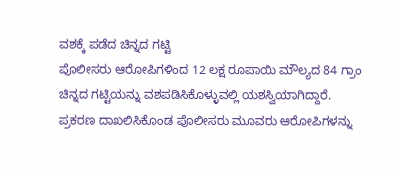ವಶಕ್ಕೆ ಪಡೆದ ಚಿನ್ನದ ಗಟ್ಟಿ
ಪೊಲೀಸರು ಆರೋಪಿಗಳಿಂದ 12 ಲಕ್ಷ ರೂಪಾಯಿ ಮೌಲ್ಯದ 84 ಗ್ರಾಂ ಚಿನ್ನದ ಗಟ್ಟಿಯನ್ನು ವಶಪಡಿಸಿಕೊಳ್ಳುವಲ್ಲಿ ಯಶಸ್ವಿಯಾಗಿದ್ದಾರೆ. ಪ್ರಕರಣ ದಾಖಲಿಸಿಕೊಂಡ ಪೊಲೀಸರು ಮೂವರು ಆರೋಪಿಗಳನ್ನು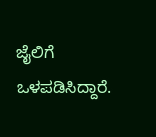ಜೈಲಿಗೆ ಒಳಪಡಿಸಿದ್ದಾರೆ.